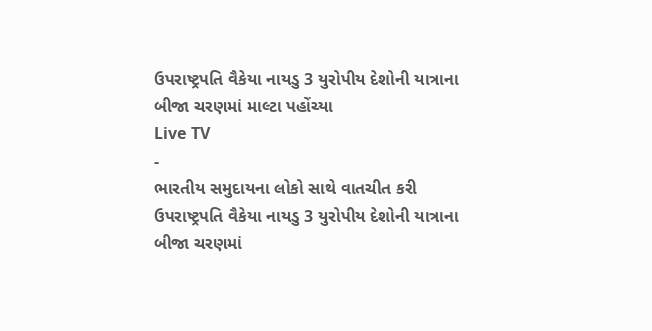ઉપરાષ્ટ્રપતિ વૈકેયા નાયડુ 3 યુરોપીય દેશોની યાત્રાના બીજા ચરણમાં માલ્ટા પહોંચ્યા
Live TV
-
ભારતીય સમુદાયના લોકો સાથે વાતચીત કરી
ઉપરાષ્ટ્રપતિ વૈકેયા નાયડુ 3 યુરોપીય દેશોની યાત્રાના બીજા ચરણમાં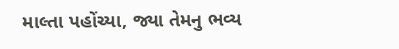માલ્તા પહોંચ્યા, જ્યા તેમનુ ભવ્ય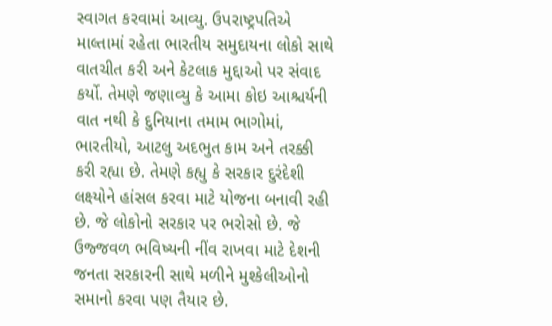સ્વાગત કરવામાં આવ્યુ. ઉપરાષ્ટ્રપતિએ માલ્તામાં રહેતા ભારતીય સમુદાયના લોકો સાથે વાતચીત કરી અને કેટલાક મુદ્દાઓ પર સંવાદ કર્યો. તેમણે જણાવ્યુ કે આમા કોઇ આશ્ચર્યની વાત નથી કે દુનિયાના તમામ ભાગોમાં, ભારતીયો, આટલુ અદભુત કામ અને તરક્કી કરી રહ્યા છે. તેમણે કહ્યુ કે સરકાર દુરંદેશી લક્ષ્યોને હાંસલ કરવા માટે યોજના બનાવી રહી છે. જે લોકોનો સરકાર પર ભરોસો છે. જે ઉજ્જવળ ભવિષ્યની નીંવ રાખવા માટે દેશની જનતા સરકારની સાથે મળીને મુશ્કેલીઓનો સમાનો કરવા પણ તૈયાર છે.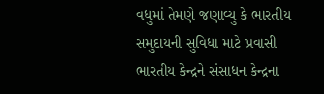વધુમાં તેમણે જણાવ્યુ કે ભારતીય સમુદાયની સુવિધા માટે પ્રવાસી ભારતીય કેન્દ્રને સંસાધન કેન્દ્રના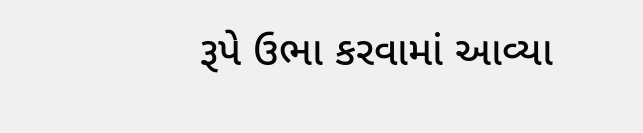રૂપે ઉભા કરવામાં આવ્યા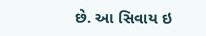છે. આ સિવાય ઇ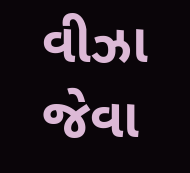વીઝા જેવા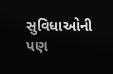સુવિધાઓની પણ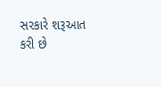સરકારે શરૂઆત કરી છે